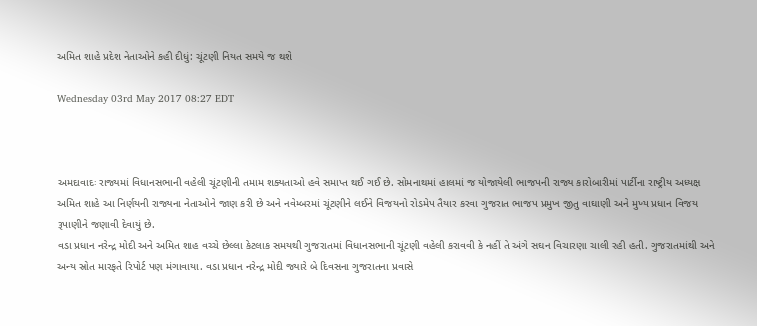અમિત શાહે પ્રદેશ નેતાઓને કહી દીધું: ચૂંટણી નિયત સમયે જ થશે

Wednesday 03rd May 2017 08:27 EDT



અમદાવાદઃ રાજ્યમાં વિધાનસભાની વહેલી ચૂંટણીની તમામ શક્યતાઓ હવે સમાપ્ત થઈ ગઈ છે. સોમનાથમાં હાલમાં જ યોજાયેલી ભાજપની રાજ્ય કારોબારીમાં પાર્ટીના રાષ્ટ્રીય અધ્યક્ષ અમિત શાહે આ નિર્ણયની રાજ્યના નેતાઓને જાણ કરી છે અને નવેમ્બરમાં ચૂંટણીને લઈને વિજયનો રોડમેપ તૈયાર કરવા ગુજરાત ભાજપ પ્રમુખ જીતુ વાઘાણી અને મુખ્ય પ્રધાન વિજય રૂપાણીને જણાવી દેવાયું છે.
વડા પ્રધાન નરેન્દ્ર મોદી અને અમિત શાહ વચ્ચે છેલ્લા કેટલાક સમયથી ગુજરાતમાં વિધાનસભાની ચૂંટણી વહેલી કરાવવી કે નહીં તે અંગે સઘન વિચારણા ચાલી રહી હતી. ગુજરાતમાંથી અને અન્ય સ્રોત મારફતે રિપોર્ટ પણ મંગાવાયા. વડા પ્રધાન નરેન્દ્ર મોદી જ્યારે બે દિવસના ગુજરાતના પ્રવાસે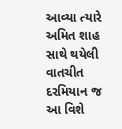આવ્યા ત્યારે અમિત શાહ સાથે થયેલી વાતચીત દરમિયાન જ આ વિશે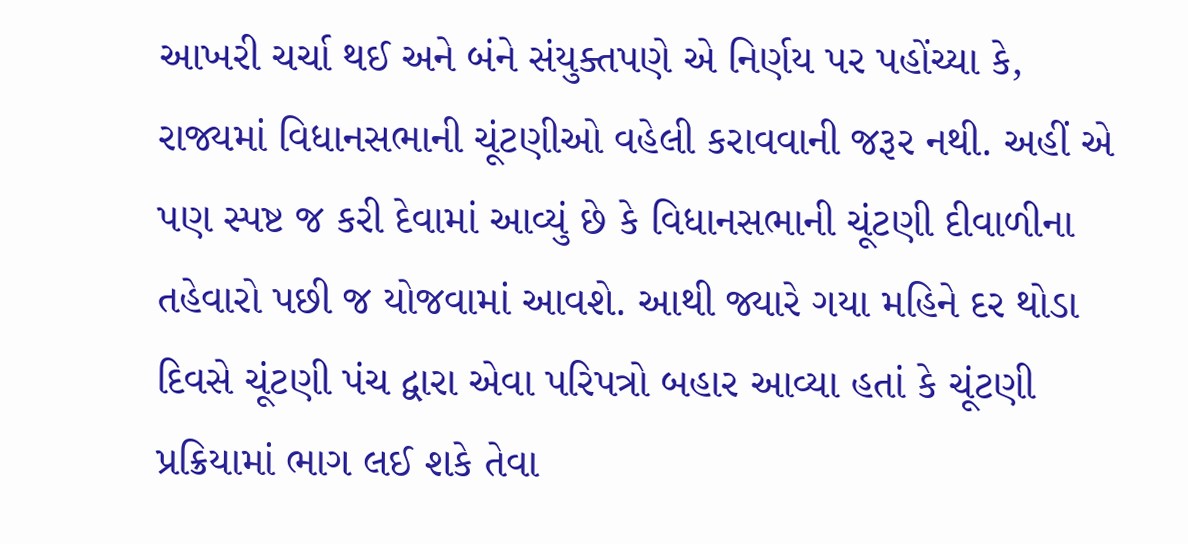આખરી ચર્ચા થઈ અને બંને સંયુક્તપણે એ નિર્ણય પર પહોંચ્યા કે, રાજ્યમાં વિધાનસભાની ચૂંટણીઓ વહેલી કરાવવાની જરૂર નથી. અહીં એ પણ સ્પષ્ટ જ કરી દેવામાં આવ્યું છે કે વિધાનસભાની ચૂંટણી દીવાળીના તહેવારો પછી જ યોજવામાં આવશે. આથી જ્યારે ગયા મહિને દર થોડા દિવસે ચૂંટણી પંચ દ્વારા એવા પરિપત્રો બહાર આવ્યા હતાં કે ચૂંટણી પ્રક્રિયામાં ભાગ લઈ શકે તેવા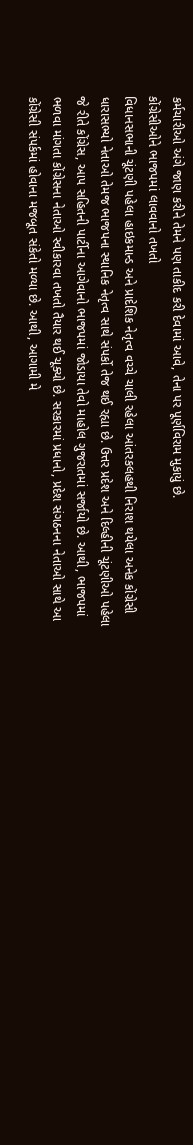કર્મચારીઓ અંગે જાણ કરીને તેમને પણ તાકીદ કરી દેવામાં આવે, તેના પર પૂર્ણવિરામ મુકાયું છે.
કોંગ્રેસીઓને ભાજપમાં લાવવાનો તખતો
વિધાનસભાની ચૂંટણી પહેલા હાઇકમાન્ડ અને પ્રાદેશિક નેતૃત્વ વચ્ચે ચાલી રહેલા આંતરકલહથી નિરાશ થયેલા અનેક કોંગ્રેસી ધારાસભ્યો નેતાઓ તેમજ ભાજપના સ્થાનિક નેતૃત્વ સાથે સંપર્કો તેજ થઈ રહ્યા છે. ઉત્તર પ્રદેશ અને દિલ્હીની ચૂંટણીઓ પહેલા જે રીતે કોંગ્રેસ, આપ સહિતની પાર્ટીના આગેવાનો ભાજપમાં જોડાયા તેવો માહોલ ગુજરાતમાં સર્જાયો છે. આથી, ભાજપમાં ભળવા માંગતા કોંગ્રેસના નેતાઓ સ્વીકારવા તખતો તૈયાર થઈ ચૂક્યો છે. સરકારમાં પ્રધાનો, પ્રદેશ સંગઠનના નેતાઓ સાથે આ કોંગ્રેસી સંપર્કમાં હોવાના મજબૂત સંકેતો મળ્યા છે. આથી, આગામી મે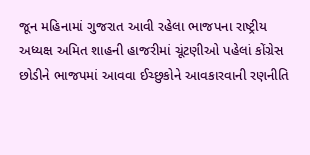જૂન મહિનામાં ગુજરાત આવી રહેલા ભાજપના રાષ્ટ્રીય અધ્યક્ષ અમિત શાહની હાજરીમાં ચૂંટણીઓ પહેલાં કોંગ્રેસ છોડીને ભાજપમાં આવવા ઈચ્છુકોને આવકારવાની રણનીતિ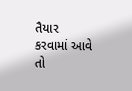તૈયાર કરવામાં આવે તો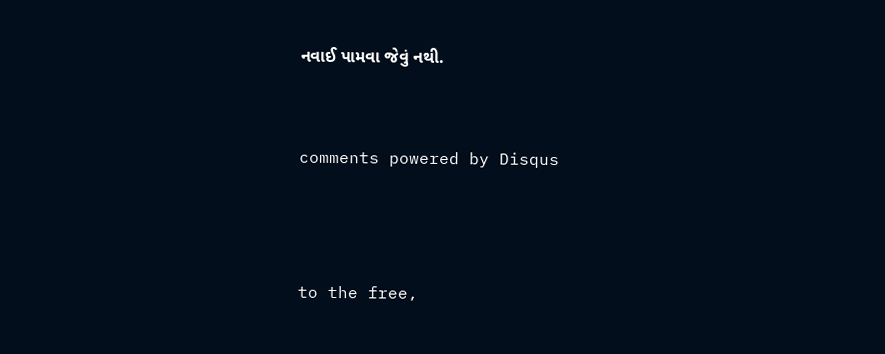નવાઈ પામવા જેવું નથી.


comments powered by Disqus



to the free,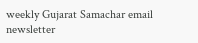weekly Gujarat Samachar email newsletter